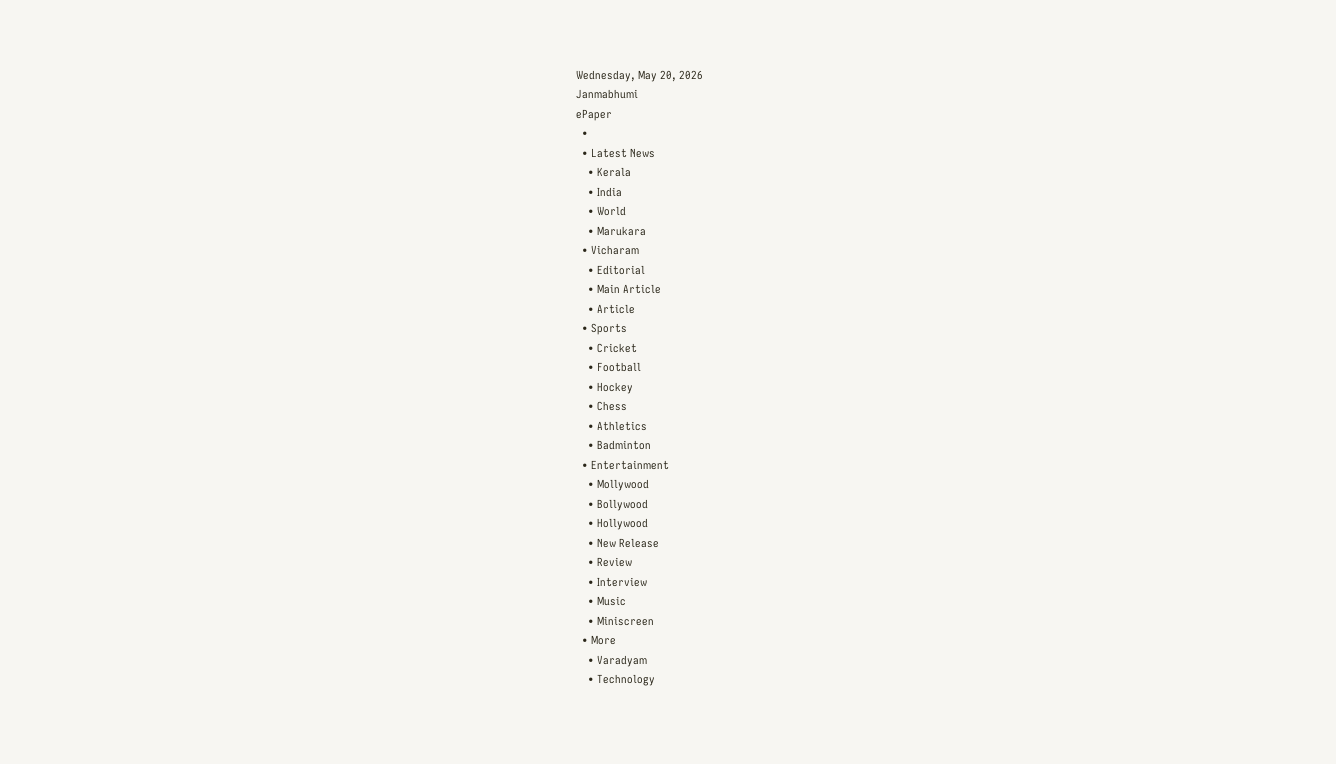Wednesday, May 20, 2026
Janmabhumi
ePaper
  •
  • Latest News
    • Kerala
    • India
    • World
    • Marukara
  • Vicharam
    • Editorial
    • Main Article
    • Article
  • Sports
    • Cricket
    • Football
    • Hockey
    • Chess
    • Athletics
    • Badminton
  • Entertainment
    • Mollywood
    • Bollywood
    • Hollywood
    • New Release
    • Review
    • Interview
    • Music
    • Miniscreen
  • More
    • Varadyam
    • Technology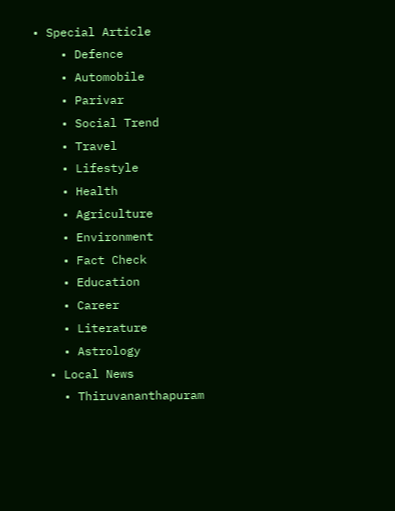• Special Article
    • Defence
    • Automobile
    • Parivar
    • Social Trend
    • Travel
    • Lifestyle
    • Health
    • Agriculture
    • Environment
    • Fact Check
    • Education
    • Career
    • Literature
    • Astrology
  • Local News
    • Thiruvananthapuram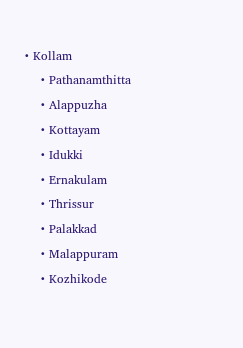• Kollam
    • Pathanamthitta
    • Alappuzha
    • Kottayam
    • Idukki
    • Ernakulam
    • Thrissur
    • Palakkad
    • Malappuram
    • Kozhikode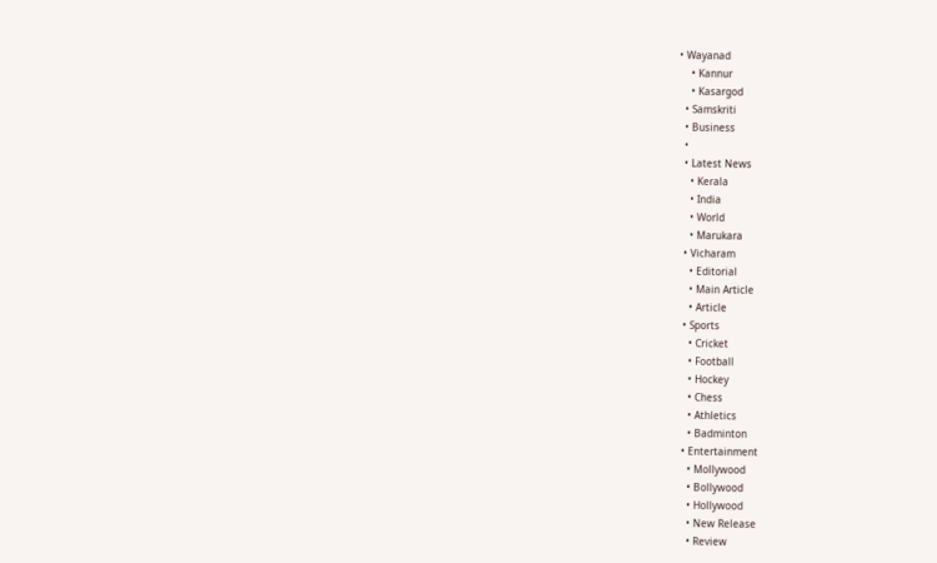• Wayanad
    • Kannur
    • Kasargod
  • Samskriti
  • Business
  •
  • Latest News
    • Kerala
    • India
    • World
    • Marukara
  • Vicharam
    • Editorial
    • Main Article
    • Article
  • Sports
    • Cricket
    • Football
    • Hockey
    • Chess
    • Athletics
    • Badminton
  • Entertainment
    • Mollywood
    • Bollywood
    • Hollywood
    • New Release
    • Review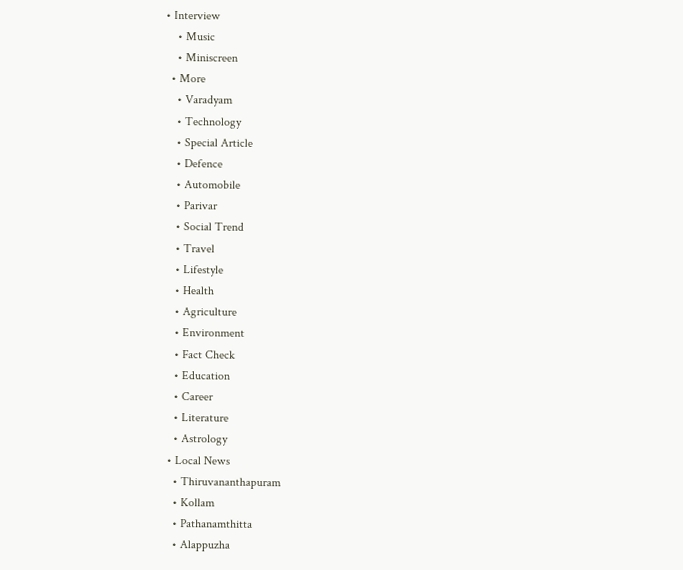• Interview
    • Music
    • Miniscreen
  • More
    • Varadyam
    • Technology
    • Special Article
    • Defence
    • Automobile
    • Parivar
    • Social Trend
    • Travel
    • Lifestyle
    • Health
    • Agriculture
    • Environment
    • Fact Check
    • Education
    • Career
    • Literature
    • Astrology
  • Local News
    • Thiruvananthapuram
    • Kollam
    • Pathanamthitta
    • Alappuzha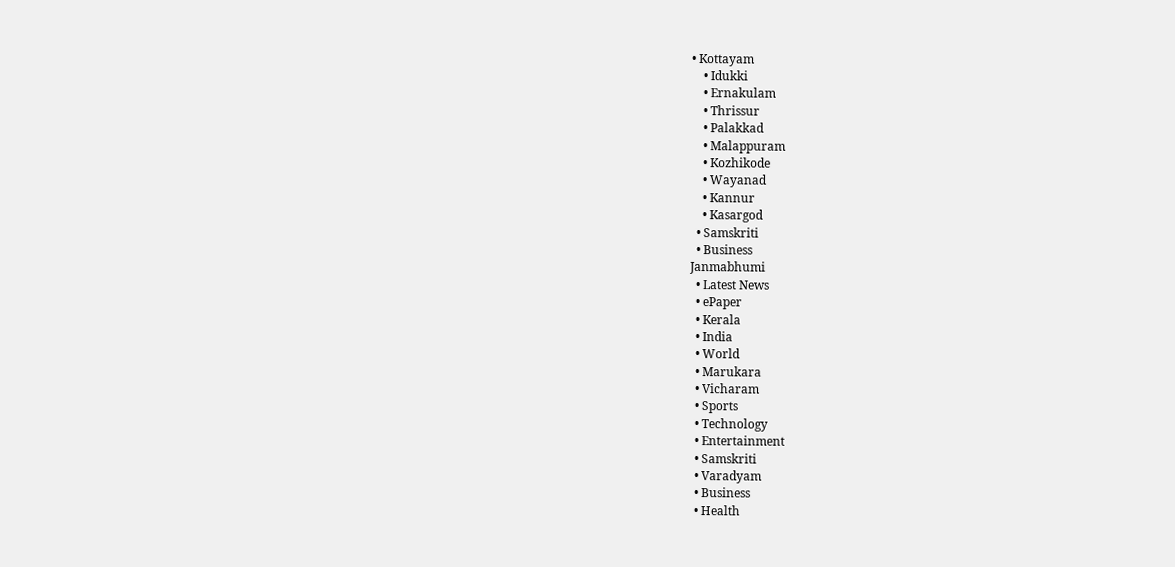• Kottayam
    • Idukki
    • Ernakulam
    • Thrissur
    • Palakkad
    • Malappuram
    • Kozhikode
    • Wayanad
    • Kannur
    • Kasargod
  • Samskriti
  • Business
Janmabhumi
  • Latest News
  • ePaper
  • Kerala
  • India
  • World
  • Marukara
  • Vicharam
  • Sports
  • Technology
  • Entertainment
  • Samskriti
  • Varadyam
  • Business
  • Health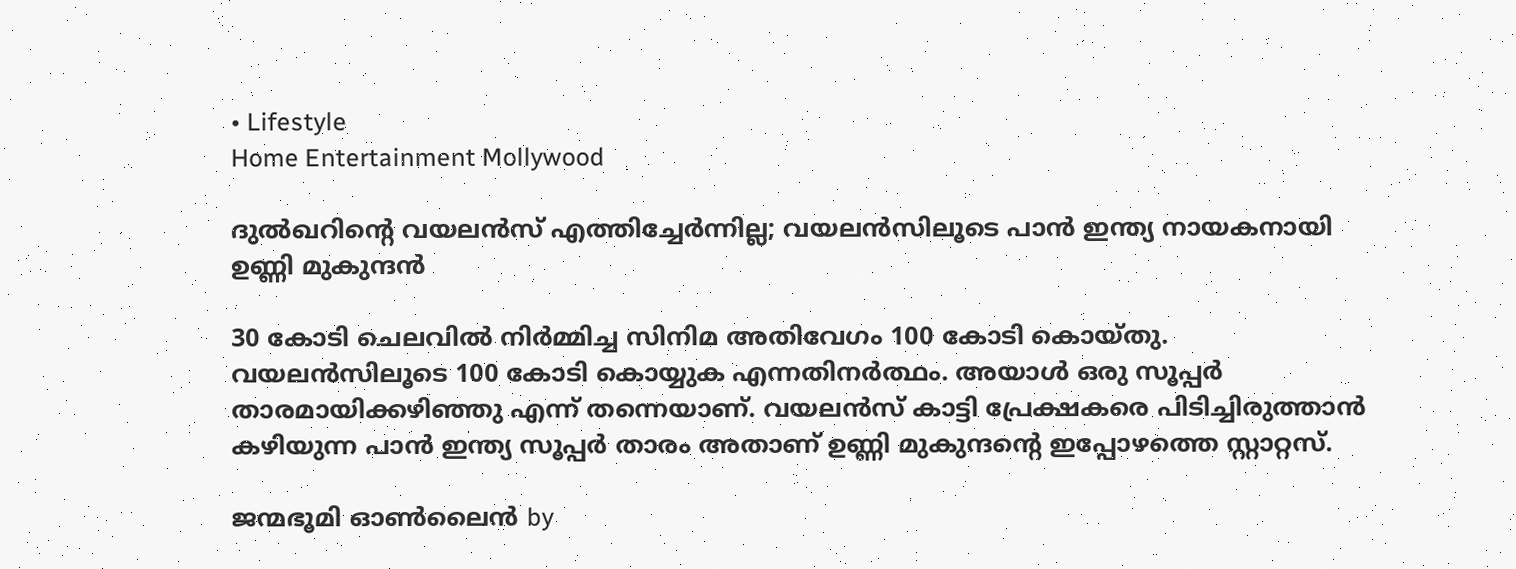• Lifestyle
Home Entertainment Mollywood

ദുല്‍ഖറിന്റെ വയലന്‍സ് എത്തിച്ചേര്‍ന്നില്ല; വയലന്‍സിലൂടെ പാന്‍ ഇന്ത്യ നായകനായി ഉണ്ണി മുകുന്ദന്‍

30 കോടി ചെലവില്‍ നിര്‍മ്മിച്ച സിനിമ അതിവേഗം 100 കോടി കൊയ്തു. വയലന്‍സിലൂടെ 100 കോടി കൊയ്യുക എന്നതിനര്‍ത്ഥം. അയാള്‍ ഒരു സൂപ്പര്‍ താരമായിക്കഴിഞ്ഞു എന്ന് തന്നെയാണ്. വയലന്‍സ് കാട്ടി പ്രേക്ഷകരെ പിടിച്ചിരുത്താന്‍ കഴിയുന്ന പാന്‍ ഇന്ത്യ സൂപ്പര്‍ താരം അതാണ് ഉണ്ണി മുകുന്ദന്റെ ഇപ്പോഴത്തെ സ്റ്റാറ്റസ്.

ജന്മഭൂമി ഓണ്‍ലൈന്‍ by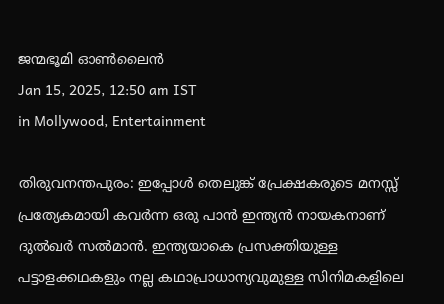ജന്മഭൂമി ഓണ്‍ലൈന്‍
Jan 15, 2025, 12:50 am IST
in Mollywood, Entertainment

തിരുവനന്തപുരം: ഇപ്പോള്‍ തെലുങ്ക് പ്രേക്ഷകരുടെ മനസ്സ് പ്രത്യേകമായി കവര്‍ന്ന ഒരു പാന്‍ ഇന്ത്യന്‍ നായകനാണ് ദുല്‍ഖര്‍ സല്‍മാന്‍. ഇന്ത്യയാകെ പ്രസക്തിയുള്ള പട്ടാളക്കഥകളും നല്ല കഥാപ്രാധാന്യവുമുള്ള സിനിമകളിലെ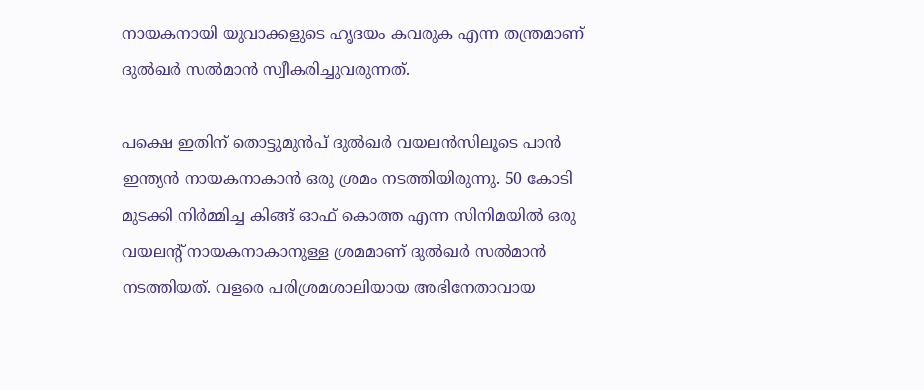നായകനായി യുവാക്കളുടെ ഹൃദയം കവരുക എന്ന തന്ത്രമാണ് ദുല്‍ഖര്‍ സല്‍മാന്‍ സ്വീകരിച്ചുവരുന്നത്.

പക്ഷെ ഇതിന് തൊട്ടുമുന്‍പ് ദുല്‍ഖര്‍ വയലന്‍സിലൂടെ പാന്‍ ഇന്ത്യന്‍ നായകനാകാന്‍ ഒരു ശ്രമം നടത്തിയിരുന്നു. 50 കോടി മുടക്കി നിര്‍മ്മിച്ച കിങ്ങ് ഓഫ് കൊത്ത എന്ന സിനിമയില്‍ ഒരു വയലന്‍റ് നായകനാകാനുള്ള ശ്രമമാണ് ദുല്‍ഖര്‍ സല്‍മാന്‍ നടത്തിയത്. വളരെ പരിശ്രമശാലിയായ അഭിനേതാവായ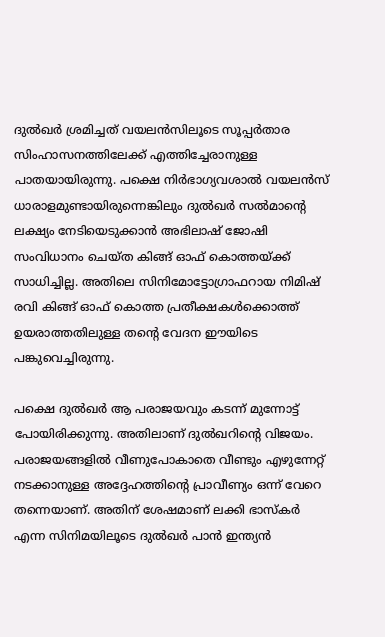ദുല്‍ഖര്‍ ശ്രമിച്ചത് വയലന്‍സിലൂടെ സൂപ്പര്‍താര സിംഹാസനത്തിലേക്ക് എത്തിച്ചേരാനുള്ള പാതയായിരുന്നു. പക്ഷെ നിര്‍ഭാഗ്യവശാല്‍ വയലന്‍സ് ധാരാളമുണ്ടായിരുന്നെങ്കിലും ദുല്‍ഖര്‍ സല്‍മാന്റെ ലക്ഷ്യം നേടിയെടുക്കാന്‍ അഭിലാഷ് ജോഷി സംവിധാനം ചെയ്ത കിങ്ങ് ഓഫ് കൊത്തയ്‌ക്ക് സാധിച്ചില്ല. അതിലെ സിനിമോട്ടോഗ്രാഫറായ നിമിഷ് രവി കിങ്ങ് ഓഫ് കൊത്ത പ്രതീക്ഷകള്‍ക്കൊത്ത് ഉയരാത്തതിലുള്ള തന്റെ വേദന ഈയിടെ പങ്കുവെച്ചിരുന്നു.

പക്ഷെ ദുല്‍ഖര്‍ ആ പരാജയവും കടന്ന് മുന്നോട്ട് പോയിരിക്കുന്നു. അതിലാണ് ദുല്‍ഖറിന്റെ വിജയം. പരാജയങ്ങളില്‍ വീണുപോകാതെ വീണ്ടും എഴുന്നേറ്റ് നടക്കാനുള്ള അദ്ദേഹത്തിന്റെ പ്രാവീണ്യം ഒന്ന് വേറെ തന്നെയാണ്. അതിന് ശേഷമാണ് ലക്കി ഭാസ്കര്‍ എന്ന സിനിമയിലൂടെ ദുല്‍ഖര്‍ പാന്‍ ഇന്ത്യന്‍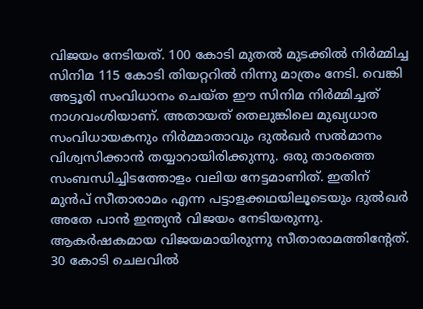വിജയം നേടിയത്. 100 കോടി മുതല്‍ മുടക്കില്‍ നിര്‍മ്മിച്ച സിനിമ 115 കോടി തിയറ്ററില്‍ നിന്നു മാത്രം നേടി. വെങ്കി അട്ടൂരി സംവിധാനം ചെയ്ത ഈ സിനിമ നിര്‍മ്മിച്ചത് നാഗവംശിയാണ്. അതായത് തെലുങ്കിലെ മുഖ്യധാര സംവിധായകനും നിര്‍മ്മാതാവും ദുല്‍ഖര്‍ സല്‍മാനം വിശ്വസിക്കാന്‍ തയ്യാറായിരിക്കുന്നു. ഒരു താരത്തെ സംബന്ധിച്ചിടത്തോളം വലിയ നേട്ടമാണിത്. ഇതിന് മുന്‍പ് സീതാരാമം എന്ന പട്ടാളക്കഥയിലൂടെയും ദുല്‍ഖര്‍ അതേ പാന്‍ ഇന്ത്യന്‍ വിജയം നേടിയരുന്നു. ആകര്‍ഷകമായ വിജയമായിരുന്നു സീതാരാമത്തിന്‍റേത്. 30 കോടി ചെലവില്‍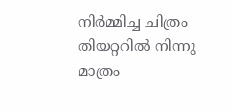നിര്‍മ്മിച്ച ചിത്രം തിയറ്ററില്‍ നിന്നു മാത്രം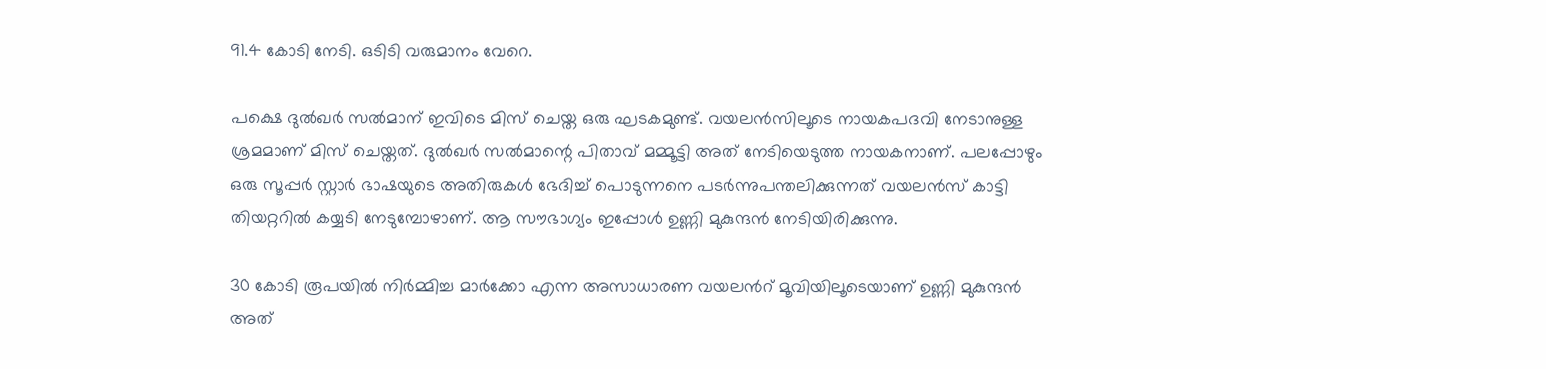91.4 കോടി നേടി. ഒടിടി വരുമാനം വേറെ.

പക്ഷെ ദുല്‍ഖര്‍ സല്‍മാന് ഇവിടെ മിസ് ചെയ്ത ഒരു ഘടകമുണ്ട്. വയലന്‍സിലൂടെ നായകപദവി നേടാനുള്ള ശ്രമമാണ് മിസ് ചെയ്തത്. ദുല്‍ഖര്‍ സല്‍മാന്റെ പിതാവ് മമ്മൂട്ടി അത് നേടിയെടുത്ത നായകനാണ്. പലപ്പോഴും ഒരു സൂപ്പര്‍ സ്റ്റാര്‍ ഭാഷയുടെ അതിരുകള്‍ ഭേദിച്ച് പൊടുന്നനെ പടര്‍ന്നുപന്തലിക്കുന്നത് വയലന്‍സ് കാട്ടി തിയറ്ററില്‍ കയ്യടി നേടുമ്പോഴാണ്. ആ സൗഭാഗ്യം ഇപ്പോള്‍ ഉണ്ണി മുകുന്ദന്‍ നേടിയിരിക്കുന്നു.

30 കോടി രൂപയില്‍ നിര്‍മ്മിച്ച മാര്‍ക്കോ എന്ന അസാധാരണ വയലന്‍റ് മൂവിയിലൂടെയാണ് ഉണ്ണി മുകുന്ദന്‍ അത്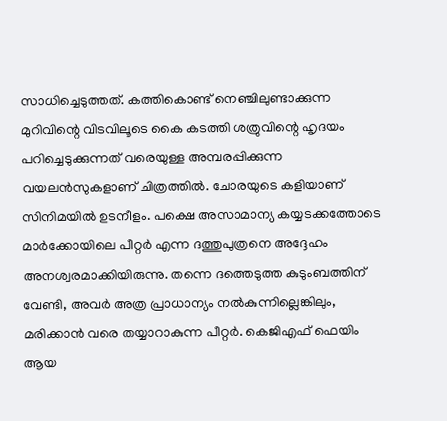സാധിച്ചെടുത്തത്. കത്തികൊണ്ട് നെഞ്ചിലുണ്ടാക്കുന്ന മുറിവിന്റെ വിടവിലൂടെ കൈ കടത്തി ശത്രുവിന്റെ ഹൃദയം പറിച്ചെടുക്കുന്നത് വരെയുള്ള അമ്പരപ്പിക്കുന്ന വയലന്‍സുകളാണ് ചിത്രത്തില്‍. ചോരയുടെ കളിയാണ് സിനിമയില്‍ ഉടനീളം. പക്ഷെ അസാമാന്യ കയ്യടക്കത്തോടെ മാര്‍ക്കോയിലെ പീറ്റര്‍ എന്ന ദത്തുപുത്രനെ അദ്ദേഹം അനശ്വരമാക്കിയിരുന്നു. തന്നെ ദത്തെടുത്ത കുടുംബത്തിന് വേണ്ടി, അവര്‍ അത്ര പ്രാധാന്യം നല്‍കുന്നില്ലെങ്കിലും, മരിക്കാന്‍ വരെ തയ്യാറാകുന്ന പീറ്റര്‍. കെജിഎഫ് ഫെയിം ആയ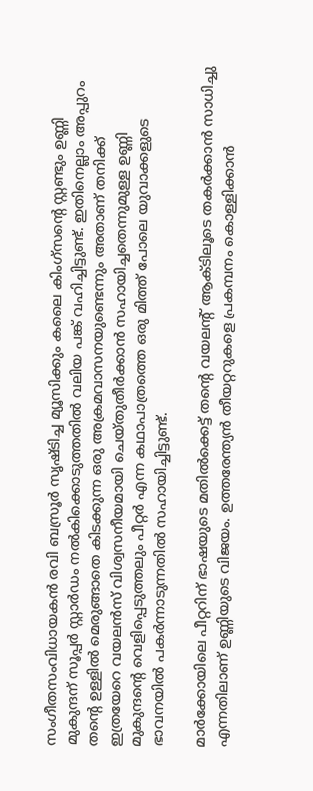സംഗീതസംവിധായകന്‍ രവി ബസ്രൂര്‍ സൃഷ്ടിച്ച മ്യൂസിക്കും കലൈ കിംഗ്സന്റെ സ്റ്റണ്ടും ഉണ്ണി മുകുന്ദന് സൂപ്പര്‍ സ്റ്റാര്‍ഡം നല്‍കിക്കൊടുത്തതില്‍ വലിയ പങ്ക് വഹിച്ചിട്ടുണ്ട്. ഇതിനെല്ലാം അപ്പുറം തന്റെ ഉള്ളില്‍ മെരുങ്ങാതെ കിടക്കുന്ന ഒരു അക്രമവാസനയുണ്ടെന്നും അതാണ് തനിക്ക് ഇത്രയേറെ വയലന്‍സ് വിശ്വസനീയമായി ചെയ്തുതീര്‍ക്കാന്‍ സഹായിച്ചതെന്നുമുള്ള ഉണ്ണി മുകുന്ദന്റെ വെളിപ്പെടുത്തലും പീറ്റര്‍ എന്ന കഥാപാത്രത്തെ ഒരു മിത്ത് പോലെ യുവാക്കളുടെ ഭാവനയില്‍ പകര്‍ന്നാടുന്നതില്‍ സഹായിച്ചിട്ടുണ്ട്.

മാര്‍ക്കോയിലെ പീറ്ററിന് ഭാഷയുടെ മതില്‍ക്കെട്ട് തന്റെ വയലന്‍റ് ആക്ടിലൂടെ തകര്‍ക്കാന്‍ സാധിച്ചു എന്നതിലാണ് ഉണ്ണിയുടെ വിജയം. ഉത്തരേന്ത്യന്‍ തീയറ്ററുകളെ പ്രകമ്പനം കൊള്ളിക്കാന്‍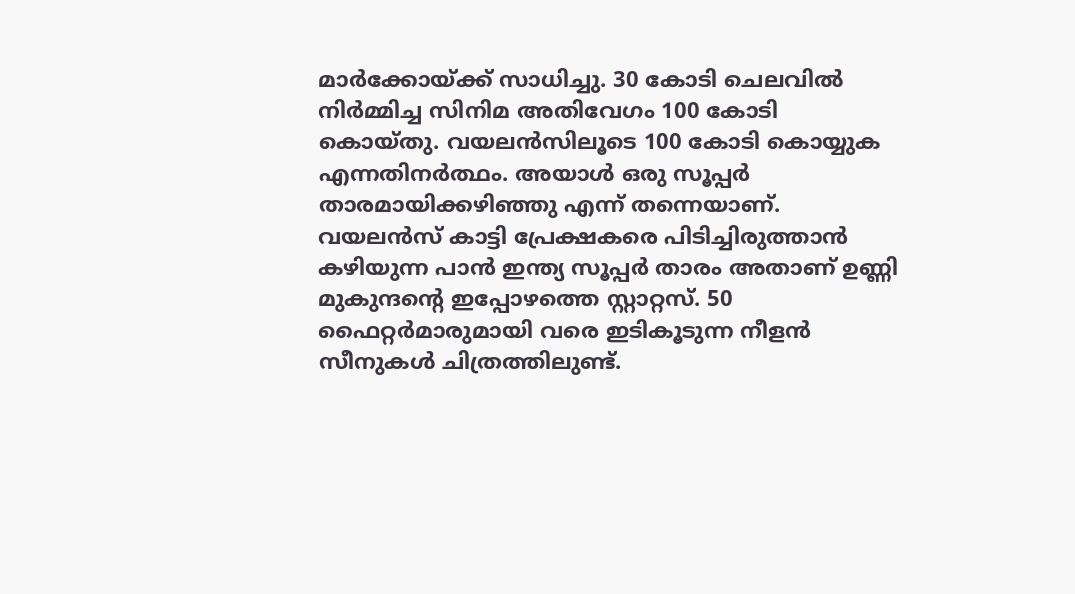മാര്‍ക്കോയ്‌ക്ക് സാധിച്ചു. 30 കോടി ചെലവില്‍ നിര്‍മ്മിച്ച സിനിമ അതിവേഗം 100 കോടി കൊയ്തു. വയലന്‍സിലൂടെ 100 കോടി കൊയ്യുക എന്നതിനര്‍ത്ഥം. അയാള്‍ ഒരു സൂപ്പര്‍ താരമായിക്കഴിഞ്ഞു എന്ന് തന്നെയാണ്. വയലന്‍സ് കാട്ടി പ്രേക്ഷകരെ പിടിച്ചിരുത്താന്‍ കഴിയുന്ന പാന്‍ ഇന്ത്യ സൂപ്പര്‍ താരം അതാണ് ഉണ്ണി മുകുന്ദന്റെ ഇപ്പോഴത്തെ സ്റ്റാറ്റസ്. 50 ഫൈറ്റര്‍മാരുമായി വരെ ഇടികൂടുന്ന നീളന്‍ സീനുകള്‍ ചിത്രത്തിലുണ്ട്.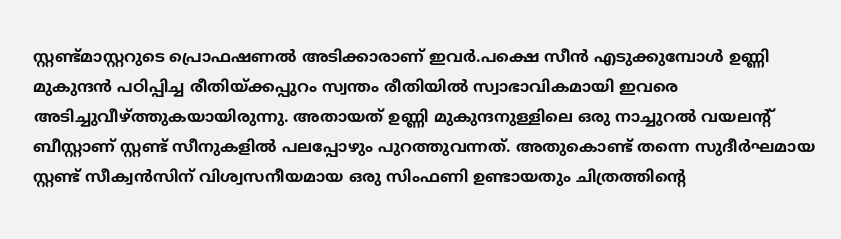സ്റ്റണ്ട്മാസ്റ്ററുടെ പ്രൊഫഷണല്‍ അടിക്കാരാണ് ഇവര്‍.പക്ഷെ സീന്‍ എടുക്കുമ്പോള്‍ ഉണ്ണി മുകുന്ദന്‍ പഠിപ്പിച്ച രീതിയ്‌ക്കപ്പുറം സ്വന്തം രീതിയില്‍ സ്വാഭാവികമായി ഇവരെ അടിച്ചുവീഴ്‌ത്തുകയായിരുന്നു. അതായത് ഉണ്ണി മുകുന്ദനുള്ളിലെ ഒരു നാച്ചുറല്‍ വയലന്‍റ് ബീസ്റ്റാണ് സ്റ്റണ്ട് സീനുകളില്‍ പലപ്പോഴും പുറത്തുവന്നത്. അതുകൊണ്ട് തന്നെ സുദീര്‍ഘമായ സ്റ്റണ്ട് സീക്വന്‍സിന് വിശ്വസനീയമായ ഒരു സിംഫണി ഉണ്ടായതും ചിത്രത്തിന്റെ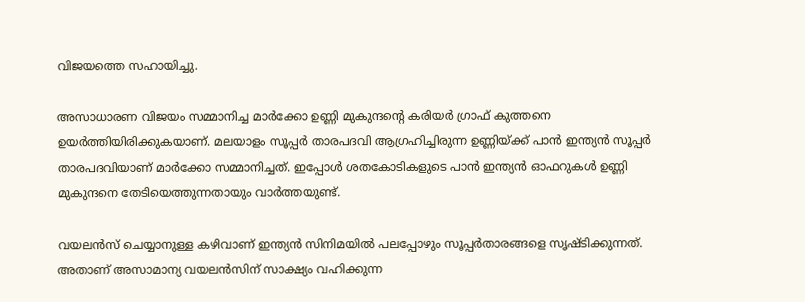വിജയത്തെ സഹായിച്ചു.

അസാധാരണ വിജയം സമ്മാനിച്ച മാര്‍ക്കോ ഉണ്ണി മുകുന്ദന്റെ കരിയര്‍ ഗ്രാഫ് കുത്തനെ ഉയര്‍ത്തിയിരിക്കുകയാണ്. മലയാളം സൂപ്പര്‍ താരപദവി ആഗ്രഹിച്ചിരുന്ന ഉണ്ണിയ്‌ക്ക് പാന്‍ ഇന്ത്യന്‍ സൂപ്പര്‍ താരപദവിയാണ് മാര്‍ക്കോ സമ്മാനിച്ചത്. ഇപ്പോള്‍ ശതകോടികളുടെ പാന്‍ ഇന്ത്യന്‍ ഓഫറുകള്‍ ഉണ്ണി മുകുന്ദനെ തേടിയെത്തുന്നതായും വാര്‍ത്തയുണ്ട്.

വയലന്‍സ് ചെയ്യാനുള്ള കഴിവാണ് ഇന്ത്യന്‍ സിനിമയില്‍ പലപ്പോഴും സൂപ്പര്‍താരങ്ങളെ സൃഷ്ടിക്കുന്നത്. അതാണ് അസാമാന്യ വയലന്‍സിന് സാക്ഷ്യം വഹിക്കുന്ന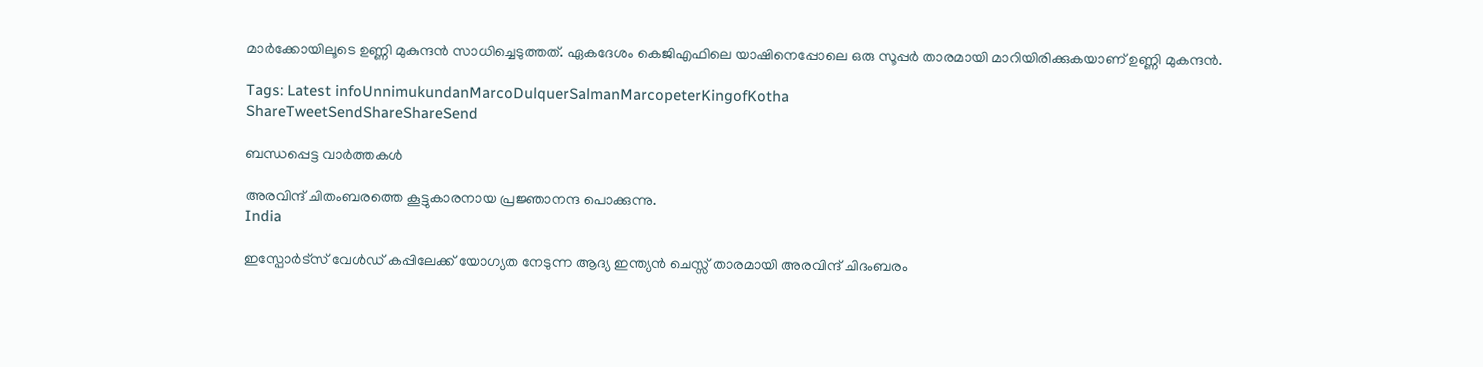മാര്‍ക്കോയിലൂടെ ഉണ്ണി മുകുന്ദന്‍ സാധിച്ചെടുത്തത്. ഏകദേശം കെജിഎഫിലെ യാഷിനെപ്പോലെ ഒരു സൂപ്പര്‍ താരമായി മാറിയിരിക്കുകയാണ് ഉണ്ണി മുകന്ദന്‍.

Tags: Latest infoUnnimukundanMarcoDulquerSalmanMarcopeterKingofKotha
ShareTweetSendShareShareSend

ബന്ധപ്പെട്ട വാര്‍ത്തകള്‍

അരവിന്ദ് ചിതംബരത്തെ കൂട്ടുകാരനായ പ്രജ്ഞാനന്ദ പൊക്കുന്നു.
India

ഇസ്പോര്‍ട്സ് വേള്‍ഡ് കപ്പിലേക്ക് യോഗ്യത നേടുന്ന ആദ്യ ഇന്ത്യൻ ചെസ്സ് താരമായി അരവിന്ദ് ചിദംബരം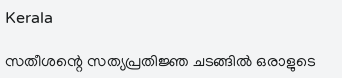Kerala

സതീശന്റെ സത്യപ്രതിജ്ഞ ചടങ്ങില്‍ ഒരാളുടെ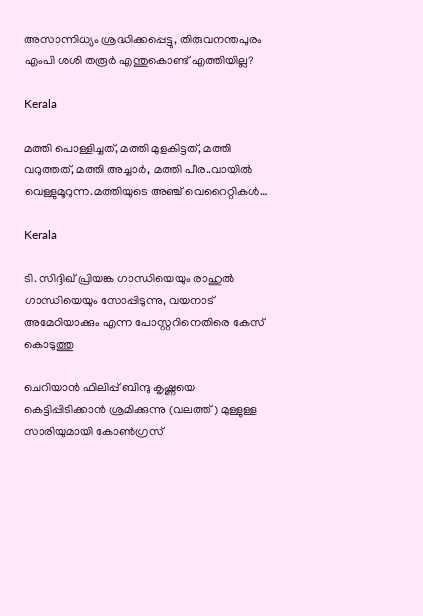അസാന്നിധ്യം ശ്രദ്ധിക്കപ്പെട്ടു, തിരുവനന്തപുരം എംപി ശശി തരൂര്‍ എന്തുകൊണ്ട് എത്തിയില്ല?

Kerala

മത്തി പൊള്ളിച്ചത്, മത്തി മുളകിട്ടത്, മത്തി വറുത്തത്, മത്തി അച്ചാർ, മത്തി പീര..വായില്‍ വെള്ളുമൂറുന്ന.മത്തിയുടെ അഞ്ച് വെറൈറ്റികള്‍…

Kerala

ടി. സിദ്ദിഖ് പ്രിയങ്ക ഗാന്ധിയെയും രാഹുല്‍ ഗാന്ധിയെയും സോപ്പിടുന്നു, വയനാട് അമേഠിയാക്കും എന്ന പോസ്റ്ററിനെതിരെ കേസ് കൊടുത്തു

ചെറിയാന്‍ ഫിലിപ്പ് ബിന്ദു കൃഷ്ണയെ കെട്ടിപ്പിടിക്കാന്‍ ശ്രമിക്കുന്നു (വലത്ത്) മുള്ളുള്ള സാരിയുമായി കോണ്‍ഗ്രസ്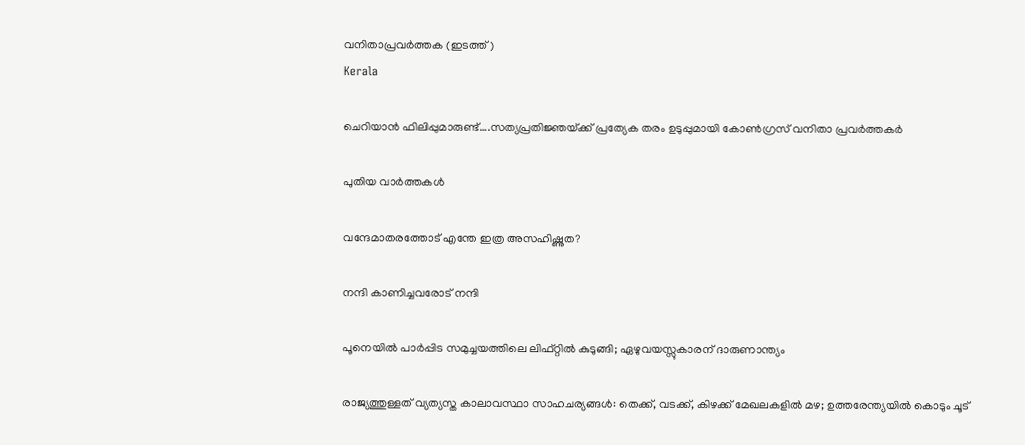വനിതാപ്രവര്‍ത്തക (ഇടത്ത്)
Kerala

ചെറിയാന്‍ ഫിലിപ്പുമാരുണ്ട്….സത്യപ്രതിജ്ഞയ്‌ക്ക് പ്രത്യേക തരം ഉടുപ്പുമായി കോണ്‍ഗ്രസ് വനിതാ പ്രവര്‍ത്തകര്‍

പുതിയ വാര്‍ത്തകള്‍

വന്ദേമാതരത്തോട് എന്തേ ഇത്ര അസഹിഷ്ണുത?

നന്ദി കാണിച്ചവരോട് നന്ദി

പൂനെയിൽ പാർപ്പിട സമുച്ചയത്തിലെ ലിഫ്റ്റിൽ കുടുങ്ങി; ഏഴുവയസ്സുകാരന് ദാരുണാന്ത്യം

രാജ്യത്തുള്ളത് വ്യത്യസ്ത കാലാവസ്ഥാ സാഹചര്യങ്ങള്‍: തെക്ക്, വടക്ക്, കിഴക്ക് മേഖലകളില്‍ മഴ; ഉത്തരേന്ത്യയില്‍ കൊടും ചൂട്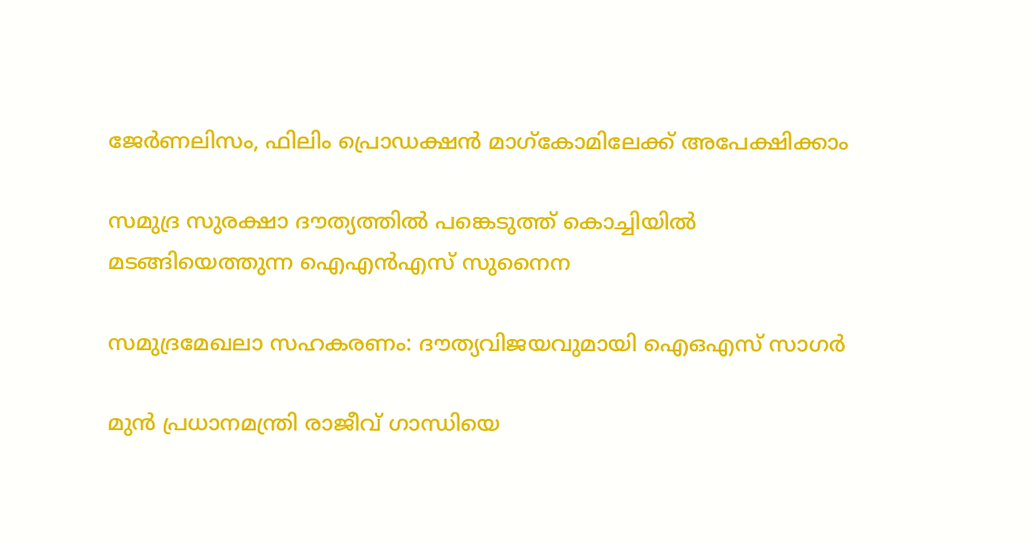ജേര്‍ണലിസം, ഫിലിം പ്രൊഡക്ഷന്‍ മാഗ്‌കോമിലേക്ക് അപേക്ഷിക്കാം

സമുദ്ര സുരക്ഷാ ദൗത്യത്തില്‍ പങ്കെടുത്ത് കൊച്ചിയില്‍
മടങ്ങിയെത്തുന്ന ഐഎന്‍എസ് സുനൈന

സമുദ്രമേഖലാ സഹകരണം: ദൗത്യവിജയവുമായി ഐഒഎസ് സാഗര്‍

മുൻ പ്രധാനമന്ത്രി രാജീവ് ഗാന്ധിയെ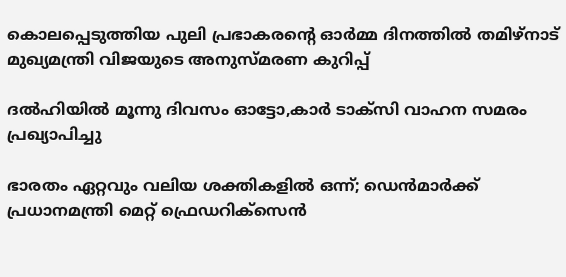കൊലപ്പെടുത്തിയ പുലി പ്രഭാകരന്റെ ഓർമ്മ ദിനത്തിൽ തമിഴ്നാട് മുഖ്യമന്ത്രി വിജയുടെ അനുസ്മരണ കുറിപ്പ്

ദൽഹിയിൽ മൂന്നു ദിവസം ഓട്ടോ,കാർ ടാക്‌സി വാഹന സമരം പ്രഖ്യാപിച്ചു

ഭാരതം ഏറ്റവും വലിയ ശക്തികളിൽ ഒന്ന്; ഡെൻമാർക്ക് പ്രധാനമന്ത്രി മെറ്റ് ഫ്രെഡറിക്‌സെൻ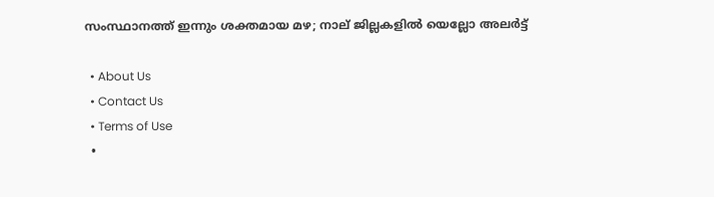സംസ്ഥാനത്ത് ഇന്നും ശക്തമായ മഴ; നാല് ജില്ലകളിൽ യെല്ലോ അലർട്ട്

  • About Us
  • Contact Us
  • Terms of Use
  •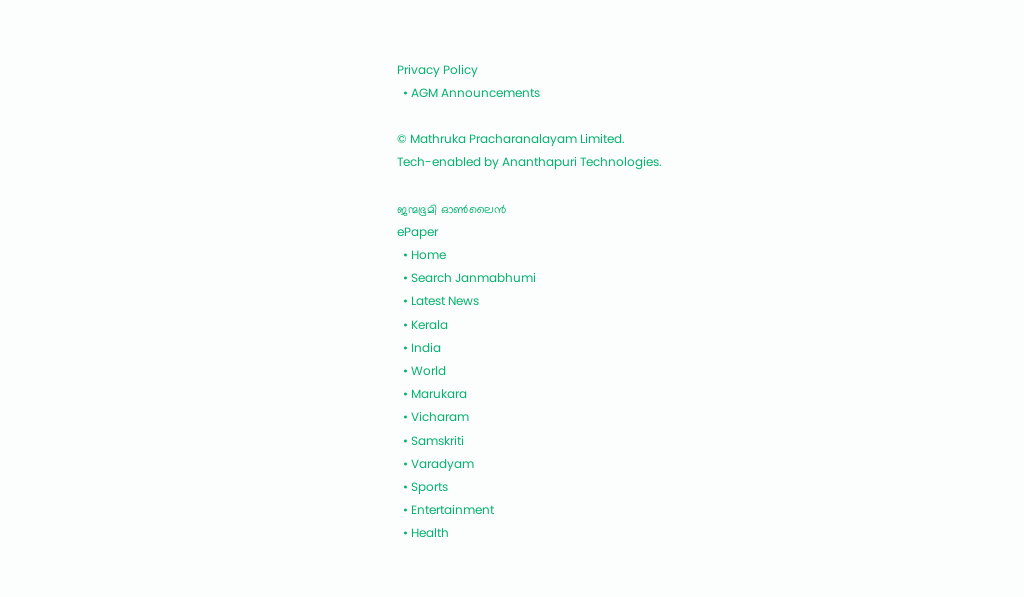Privacy Policy
  • AGM Announcements

© Mathruka Pracharanalayam Limited.
Tech-enabled by Ananthapuri Technologies.

ജന്മഭൂമി ഓണ്‍ലൈന്‍
ePaper
  • Home
  • Search Janmabhumi
  • Latest News
  • Kerala
  • India
  • World
  • Marukara
  • Vicharam
  • Samskriti
  • Varadyam
  • Sports
  • Entertainment
  • Health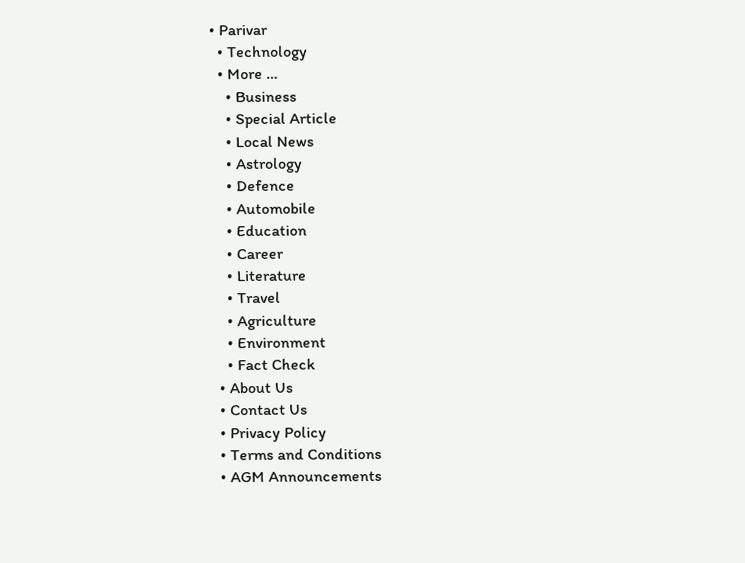• Parivar
  • Technology
  • More …
    • Business
    • Special Article
    • Local News
    • Astrology
    • Defence
    • Automobile
    • Education
    • Career
    • Literature
    • Travel
    • Agriculture
    • Environment
    • Fact Check
  • About Us
  • Contact Us
  • Privacy Policy
  • Terms and Conditions
  • AGM Announcements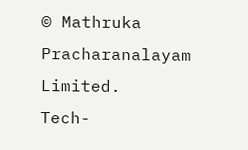© Mathruka Pracharanalayam Limited.
Tech-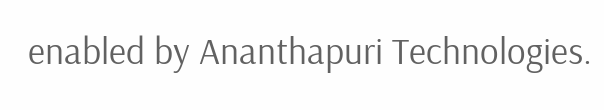enabled by Ananthapuri Technologies.